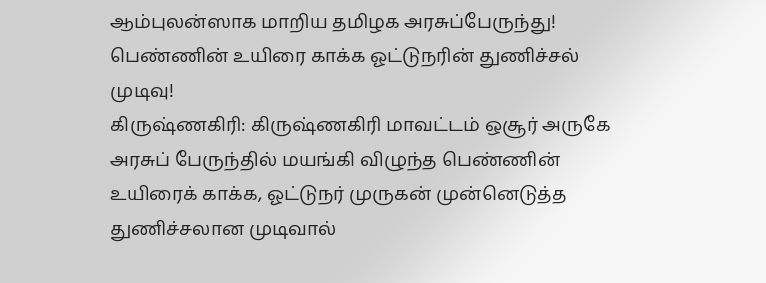ஆம்புலன்ஸாக மாறிய தமிழக அரசுப்பேருந்து! பெண்ணின் உயிரை காக்க ஓட்டுநரின் துணிச்சல் முடிவு!
கிருஷ்ணகிரி: கிருஷ்ணகிரி மாவட்டம் ஒசூர் அருகே அரசுப் பேருந்தில் மயங்கி விழுந்த பெண்ணின் உயிரைக் காக்க, ஓட்டுநர் முருகன் முன்னெடுத்த துணிச்சலான முடிவால்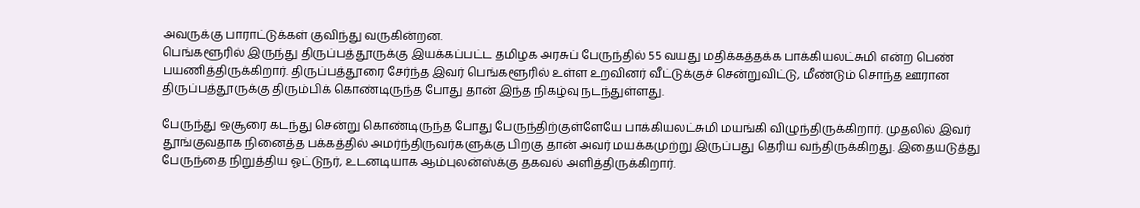அவருக்கு பாராட்டுக்கள் குவிந்து வருகின்றன.
பெங்களூரில் இருந்து திருப்பத்தூருக்கு இயக்கப்பட்ட தமிழக அரசுப் பேருந்தில் 55 வயது மதிக்கத்தக்க பாக்கியலட்சுமி என்ற பெண் பயணித்திருக்கிறார். திருப்பத்தூரை சேர்ந்த இவர் பெங்களூரில் உள்ள உறவினர் வீட்டுக்குச் சென்றுவிட்டு, மீண்டும் சொந்த ஊரான திருப்பத்தூருக்கு திரும்பிக் கொண்டிருந்த போது தான் இந்த நிகழ்வு நடந்துள்ளது.

பேருந்து ஒசூரை கடந்து சென்று கொண்டிருந்த போது பேருந்திற்குள்ளேயே பாக்கியலட்சுமி மயங்கி விழுந்திருக்கிறார். முதலில் இவர் தூங்குவதாக நினைத்த பக்கத்தில் அமர்ந்திருவர்களுக்கு பிறகு தான் அவர் மயக்கமுற்று இருப்பது தெரிய வந்திருக்கிறது. இதையடுத்து பேருந்தை நிறுத்திய ஓட்டுநர், உடனடியாக ஆம்புலன்ஸ்க்கு தகவல் அளித்திருக்கிறார்.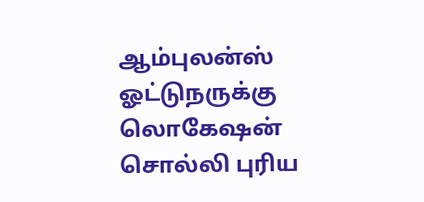ஆம்புலன்ஸ் ஓட்டுநருக்கு லொகேஷன் சொல்லி புரிய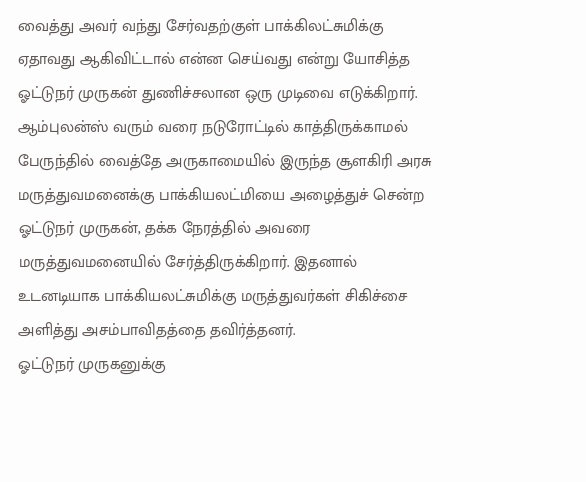வைத்து அவர் வந்து சேர்வதற்குள் பாக்கிலட்சுமிக்கு ஏதாவது ஆகிவிட்டால் என்ன செய்வது என்று யோசித்த ஓட்டுநர் முருகன் துணிச்சலான ஒரு முடிவை எடுக்கிறார்.
ஆம்புலன்ஸ் வரும் வரை நடுரோட்டில் காத்திருக்காமல் பேருந்தில் வைத்தே அருகாமையில் இருந்த சூளகிரி அரசு மருத்துவமனைக்கு பாக்கியலட்மியை அழைத்துச் சென்ற ஓட்டுநர் முருகன், தக்க நேரத்தில் அவரை மருத்துவமனையில் சேர்த்திருக்கிறார். இதனால் உடனடியாக பாக்கியலட்சுமிக்கு மருத்துவர்கள் சிகிச்சை அளித்து அசம்பாவிதத்தை தவிர்த்தனர்.
ஓட்டுநர் முருகனுக்கு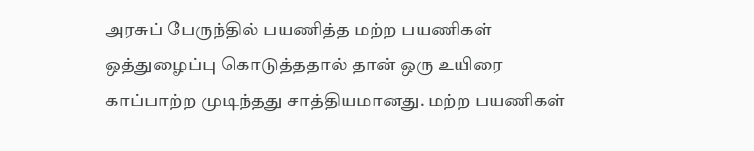அரசுப் பேருந்தில் பயணித்த மற்ற பயணிகள் ஒத்துழைப்பு கொடுத்ததால் தான் ஒரு உயிரை காப்பாற்ற முடிந்தது சாத்தியமானது. மற்ற பயணிகள்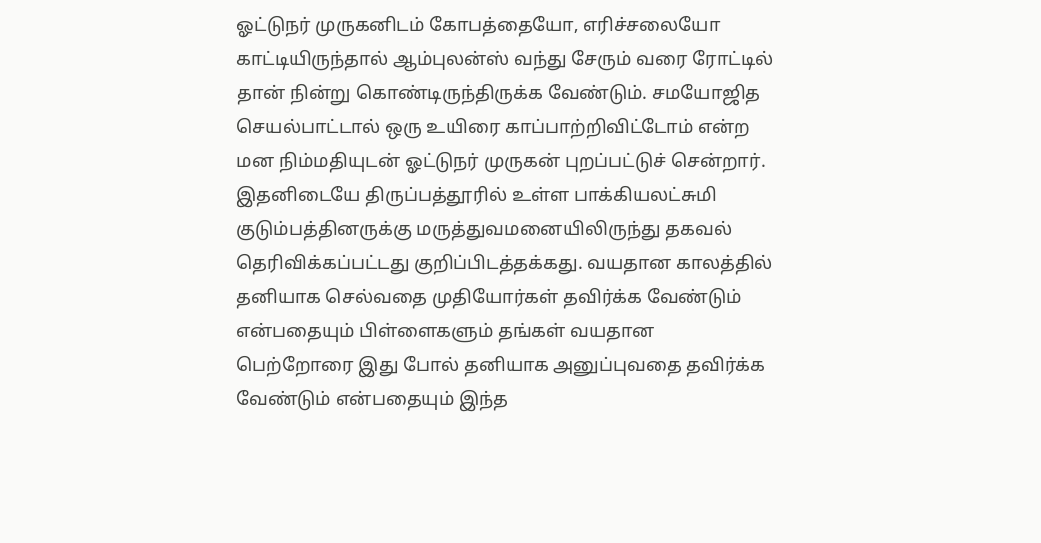ஓட்டுநர் முருகனிடம் கோபத்தையோ, எரிச்சலையோ காட்டியிருந்தால் ஆம்புலன்ஸ் வந்து சேரும் வரை ரோட்டில் தான் நின்று கொண்டிருந்திருக்க வேண்டும். சமயோஜித செயல்பாட்டால் ஒரு உயிரை காப்பாற்றிவிட்டோம் என்ற மன நிம்மதியுடன் ஓட்டுநர் முருகன் புறப்பட்டுச் சென்றார்.
இதனிடையே திருப்பத்தூரில் உள்ள பாக்கியலட்சுமி குடும்பத்தினருக்கு மருத்துவமனையிலிருந்து தகவல் தெரிவிக்கப்பட்டது குறிப்பிடத்தக்கது. வயதான காலத்தில் தனியாக செல்வதை முதியோர்கள் தவிர்க்க வேண்டும் என்பதையும் பிள்ளைகளும் தங்கள் வயதான பெற்றோரை இது போல் தனியாக அனுப்புவதை தவிர்க்க வேண்டும் என்பதையும் இந்த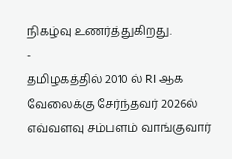நிகழ்வு உணர்த்துகிறது.
-
தமிழகத்தில் 2010 ல் RI ஆக வேலைக்கு சேர்ந்தவர் 2026ல் எவ்வளவு சம்பளம் வாங்குவார்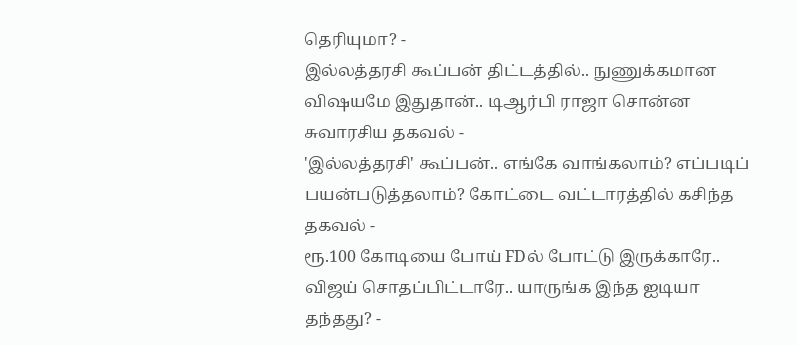தெரியுமா? -
இல்லத்தரசி கூப்பன் திட்டத்தில்.. நுணுக்கமான விஷயமே இதுதான்.. டிஆர்பி ராஜா சொன்ன சுவாரசிய தகவல் -
'இல்லத்தரசி' கூப்பன்.. எங்கே வாங்கலாம்? எப்படிப் பயன்படுத்தலாம்? கோட்டை வட்டாரத்தில் கசிந்த தகவல் -
ரூ.100 கோடியை போய் FDல் போட்டு இருக்காரே.. விஜய் சொதப்பிட்டாரே.. யாருங்க இந்த ஐடியா தந்தது? -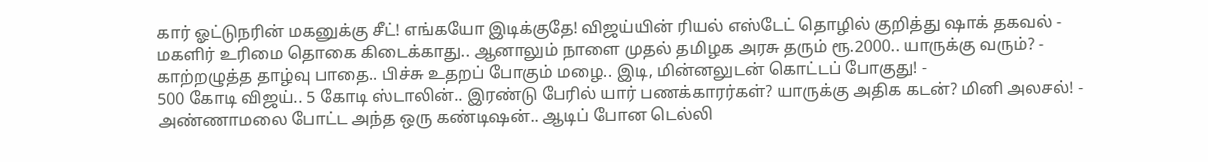கார் ஓட்டுநரின் மகனுக்கு சீட்! எங்கயோ இடிக்குதே! விஜய்யின் ரியல் எஸ்டேட் தொழில் குறித்து ஷாக் தகவல் -
மகளிர் உரிமை தொகை கிடைக்காது.. ஆனாலும் நாளை முதல் தமிழக அரசு தரும் ரூ.2000.. யாருக்கு வரும்? -
காற்றழுத்த தாழ்வு பாதை.. பிச்சு உதறப் போகும் மழை.. இடி, மின்னலுடன் கொட்டப் போகுது! -
500 கோடி விஜய்.. 5 கோடி ஸ்டாலின்.. இரண்டு பேரில் யார் பணக்காரர்கள்? யாருக்கு அதிக கடன்? மினி அலசல்! -
அண்ணாமலை போட்ட அந்த ஒரு கண்டிஷன்.. ஆடிப் போன டெல்லி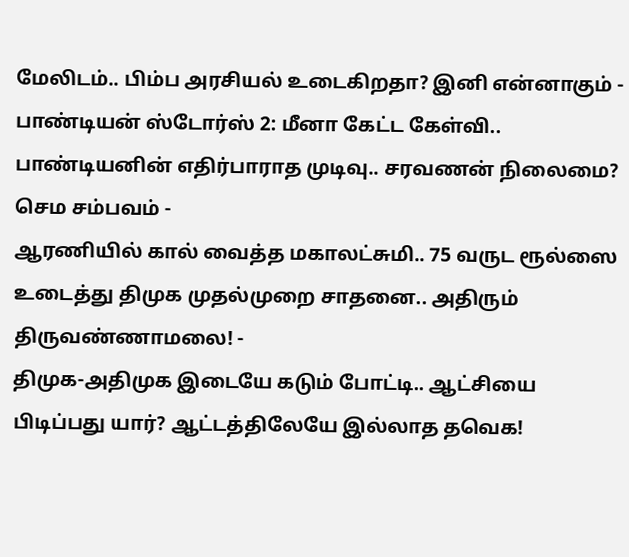மேலிடம்.. பிம்ப அரசியல் உடைகிறதா? இனி என்னாகும் -
பாண்டியன் ஸ்டோர்ஸ் 2: மீனா கேட்ட கேள்வி.. பாண்டியனின் எதிர்பாராத முடிவு.. சரவணன் நிலைமை? செம சம்பவம் -
ஆரணியில் கால் வைத்த மகாலட்சுமி.. 75 வருட ரூல்ஸை உடைத்து திமுக முதல்முறை சாதனை.. அதிரும் திருவண்ணாமலை! -
திமுக-அதிமுக இடையே கடும் போட்டி.. ஆட்சியை பிடிப்பது யார்? ஆட்டத்திலேயே இல்லாத தவெக!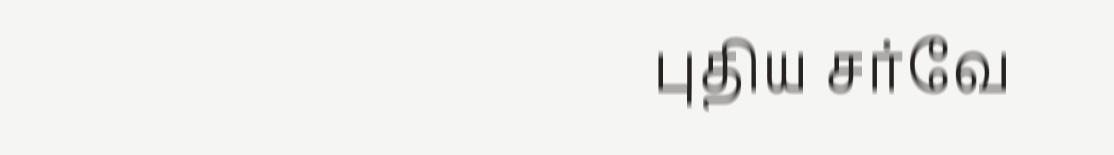புதிய சர்வே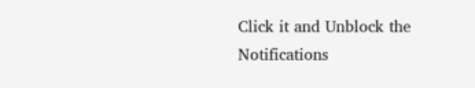Click it and Unblock the Notifications